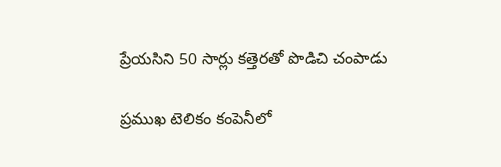ప్రేయసిని 50 సార్లు కత్తెరతో పొడిచి చంపాడు

ప్రముఖ టెలికం కంపెనీలో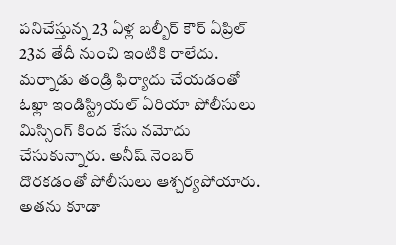పనిచేస్తున్న 23 ఏళ్ల బల్బీర్ కౌర్ ఏప్రిల్ 23వ తేదీ నుంచి ఇంటికి రాలేదు. మర్నాడు తండ్రి ఫిర్యాదు చేయడంతో ఓఖ్లా ఇండిస్ట్రియల్ ఏరియా పోలీసులు మిస్సింగ్ కింద కేసు నమోదు చేసుకున్నారు. అనీష్ నెంబర్ దొరకడంతో పోలీసులు ఆశ్చర్యపోయారు. అతను కూడా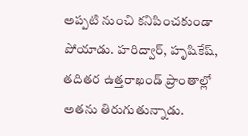అప్పటి నుంచి కనిపించకుండా పోయాడు. హరిద్వార్, హృషికేష్, తదితర ఉత్తరాఖండ్ ప్రాంతాల్లో అతను తిరుగుతున్నాడు.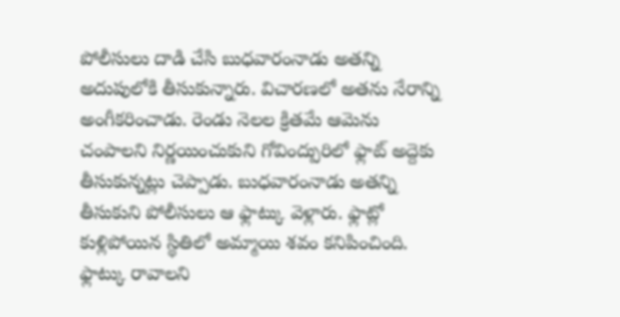పోలీసులు దాడి చేసి బుధవారంనాడు అతన్ని అదుపులోకి తీసుకున్నారు. విచారణలో అతను నేరాన్ని అంగీకరించాడు. రెండు నెలల క్రితమే ఆమెను చంపాలని నిర్ణయించుకుని గోవింద్పురిలో ఫ్లాట్ అద్దెకు తీసుకున్నట్లు చెప్పాడు. బుధవారంనాడు అతన్ని తీసుకుని పోలీసులు ఆ ఫ్లాట్కు వెళ్లారు. ఫ్లాట్లో కుళ్లిపోయిన స్థితిలో అమ్మాయి శవం కనిపించింది.
ఫ్లాట్కు రావాలని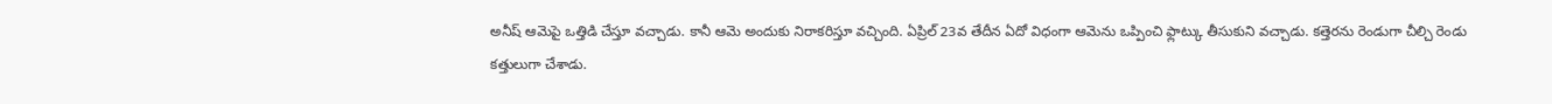అనీష్ ఆమెపై ఒత్తిడి చేస్తూ వచ్చాడు. కానీ ఆమె అందుకు నిరాకరిస్తూ వచ్చింది. ఏప్రిల్ 23వ తేదీన ఏదో విధంగా ఆమెను ఒప్పించి ఫ్లాట్కు తీసుకుని వచ్చాడు. కత్తెరను రెండుగా చీల్చి రెండు కత్తులుగా చేశాడు.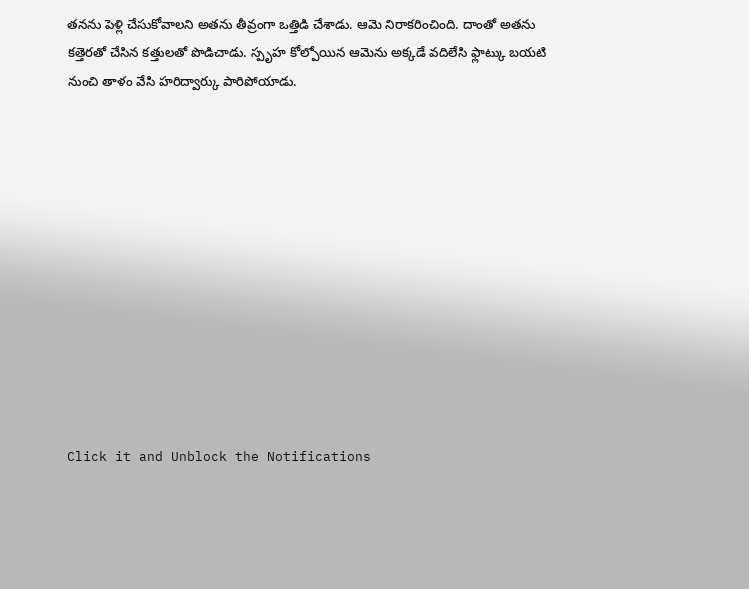తనను పెళ్లి చేసుకోవాలని అతను తీవ్రంగా ఒత్తిడి చేశాడు. ఆమె నిరాకరించింది. దాంతో అతను కత్తెరతో చేసిన కత్తులతో పొడిచాడు. స్పృహ కోల్పోయిన ఆమెను అక్కడే వదిలేసి ఫ్లాట్కు బయటి నుంచి తాళం వేసి హరిద్వార్కు పారిపోయాడు.












Click it and Unblock the Notifications